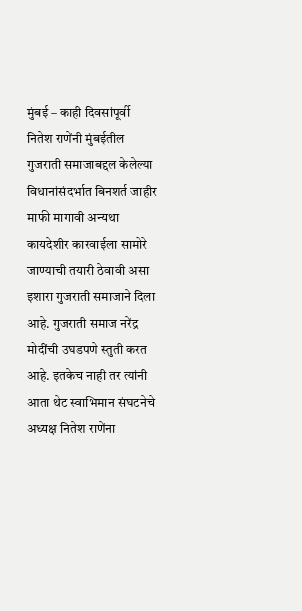मुंबई – काही दिवसांपूर्वी नितेश राणेंनी मुंबईतील गुजराती समाजाबद्दल केलेल्या विधानांसंदर्भात बिनशर्त जाहीर माफी मागावी अन्यथा कायदेशीर कारवाईला सामोरे जाण्याची तयारी ठेवावी असा इशारा गुजराती समाजाने दिला आहे. गुजराती समाज नरेंद्र मोदींची उघडपणे स्तुती करत आहे. इतकेच नाही तर त्यांनी आता थेट स्वाभिमान संघटनेचे अध्यक्ष नितेश राणेंना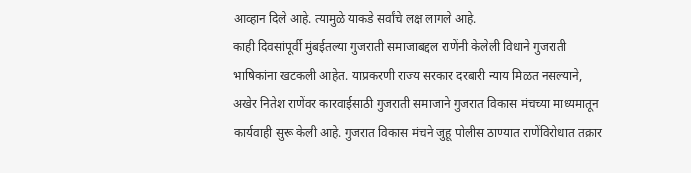आव्हान दिले आहे. त्यामुळे याकडे सर्वांचे लक्ष लागले आहे.
काही दिवसांपूर्वी मुंबईतल्या गुजराती समाजाबद्दल राणेंनी केलेली विधाने गुजराती भाषिकांना खटकली आहेत. याप्रकरणी राज्य सरकार दरबारी न्याय मिळत नसल्याने, अखेर नितेश राणेंवर कारवाईसाठी गुजराती समाजाने गुजरात विकास मंचच्या माध्यमातून कार्यवाही सुरू केली आहे. गुजरात विकास मंचने जुहू पोलीस ठाण्यात राणेंविरोधात तक्रार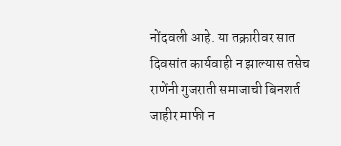नोंदवली आहे. या तक्रारीवर सात दिवसांत कार्यवाही न झाल्यास तसेच राणेंनी गुजराती समाजाची बिनशर्त जाहीर माफी न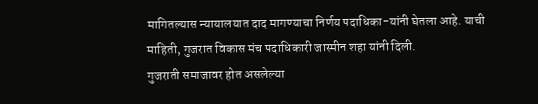मागितल्यास न्यायालयात दाद मागण्याचा निर्णय पदाधिका-यांनी घेतला आहे. याची माहिती, गुजरात विकास मंच पदाधिकारी जास्मीन शहा यांनी दिली.
गुजराती समाजावर होत असलेल्या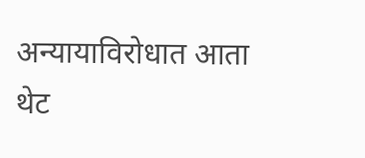अन्यायाविरोधात आता थेट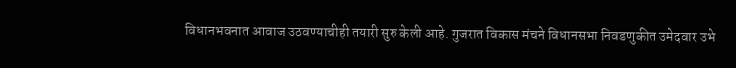विधानभवनात आवाज उठवण्याचीही तयारी सुरु केली आहे. गुजरात विकास मंचने विधानसभा निवडणुकीत उमेदवार उभे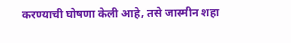करण्याची घोषणा केली आहे, तसे जास्मीन शहा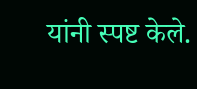यांनी स्पष्ट केले.